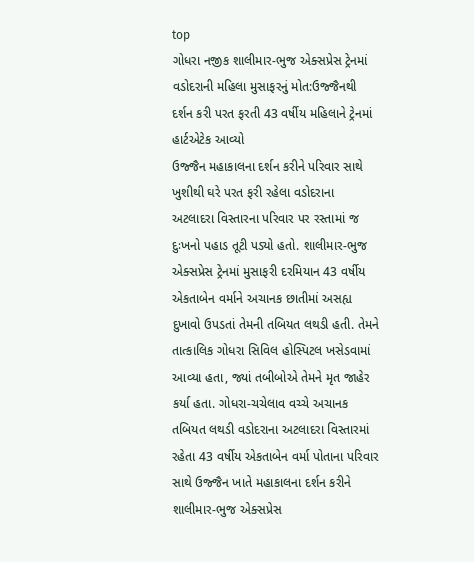top
ગોધરા નજીક શાલીમાર-ભુજ એક્સપ્રેસ ટ્રેનમાં વડોદરાની મહિલા મુસાફરનું મોત:ઉજ્જૈનથી દર્શન કરી પરત ફરતી 43 વર્ષીય મહિલાને ટ્રેનમાં હાર્ટએટેક આવ્યો
ઉજ્જૈન મહાકાલના દર્શન કરીને પરિવાર સાથે ખુશીથી ઘરે પરત ફરી રહેલા વડોદરાના અટલાદરા વિસ્તારના પરિવાર પર રસ્તામાં જ દુઃખનો પહાડ તૂટી પડ્યો હતો. શાલીમાર-ભુજ એક્સપ્રેસ ટ્રેનમાં મુસાફરી દરમિયાન 43 વર્ષીય એકતાબેન વર્માને અચાનક છાતીમાં અસહ્ય દુખાવો ઉપડતાં તેમની તબિયત લથડી હતી. તેમને તાત્કાલિક ગોધરા સિવિલ હોસ્પિટલ ખસેડવામાં આવ્યા હતા, જ્યાં તબીબોએ તેમને મૃત જાહેર કર્યા હતા. ગોધરા-ચચેલાવ વચ્ચે અચાનક તબિયત લથડી વડોદરાના અટલાદરા વિસ્તારમાં રહેતા 43 વર્ષીય એકતાબેન વર્મા પોતાના પરિવાર સાથે ઉજ્જૈન ખાતે મહાકાલના દર્શન કરીને શાલીમાર-ભુજ એક્સપ્રેસ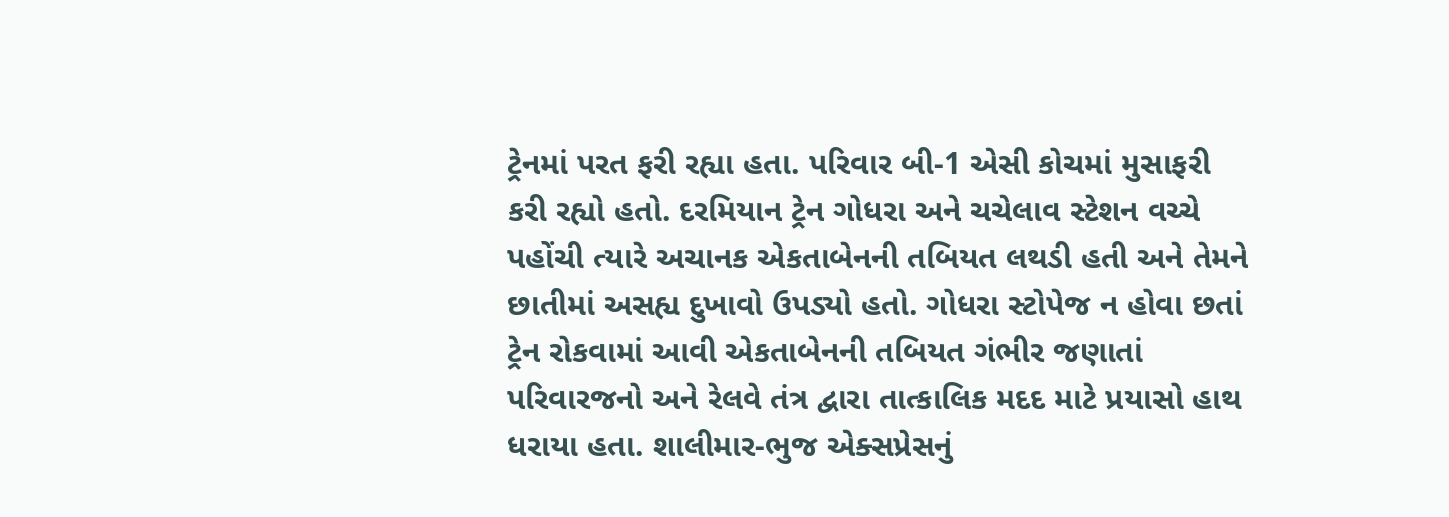ટ્રેનમાં પરત ફરી રહ્યા હતા. પરિવાર બી-1 એસી કોચમાં મુસાફરી કરી રહ્યો હતો. દરમિયાન ટ્રેન ગોધરા અને ચચેલાવ સ્ટેશન વચ્ચે પહોંચી ત્યારે અચાનક એકતાબેનની તબિયત લથડી હતી અને તેમને છાતીમાં અસહ્ય દુખાવો ઉપડ્યો હતો. ગોધરા સ્ટોપેજ ન હોવા છતાં ટ્રેન રોકવામાં આવી એકતાબેનની તબિયત ગંભીર જણાતાં પરિવારજનો અને રેલવે તંત્ર દ્વારા તાત્કાલિક મદદ માટે પ્રયાસો હાથ ધરાયા હતા. શાલીમાર-ભુજ એક્સપ્રેસનું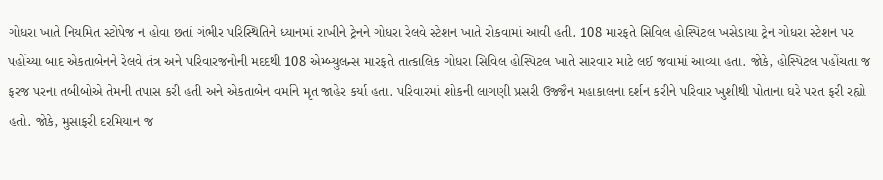ગોધરા ખાતે નિયમિત સ્ટોપેજ ન હોવા છતાં ગંભીર પરિસ્થિતિને ધ્યાનમાં રાખીને ટ્રેનને ગોધરા રેલવે સ્ટેશન ખાતે રોકવામાં આવી હતી. 108 મારફતે સિવિલ હોસ્પિટલ ખસેડાયા ટ્રેન ગોધરા સ્ટેશન પર પહોંચ્યા બાદ એકતાબેનને રેલવે તંત્ર અને પરિવારજનોની મદદથી 108 એમ્બ્યુલન્સ મારફતે તાત્કાલિક ગોધરા સિવિલ હોસ્પિટલ ખાતે સારવાર માટે લઈ જવામાં આવ્યા હતા. જોકે, હોસ્પિટલ પહોંચતા જ ફરજ પરના તબીબોએ તેમની તપાસ કરી હતી અને એકતાબેન વર્માને મૃત જાહેર કર્યા હતા. પરિવારમાં શોકની લાગણી પ્રસરી ઉજ્જૈન મહાકાલના દર્શન કરીને પરિવાર ખુશીથી પોતાના ઘરે પરત ફરી રહ્યો હતો. જોકે, મુસાફરી દરમિયાન જ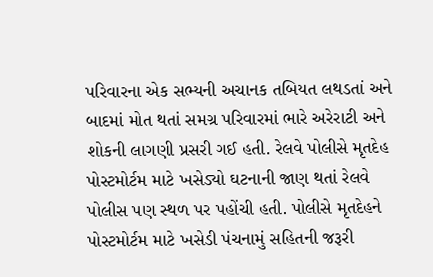પરિવારના એક સભ્યની અચાનક તબિયત લથડતાં અને બાદમાં મોત થતાં સમગ્ર પરિવારમાં ભારે અરેરાટી અને શોકની લાગણી પ્રસરી ગઈ હતી. રેલવે પોલીસે મૃતદેહ પોસ્ટમોર્ટમ માટે ખસેડ્યો ઘટનાની જાણ થતાં રેલવે પોલીસ પણ સ્થળ પર પહોંચી હતી. પોલીસે મૃતદેહને પોસ્ટમોર્ટમ માટે ખસેડી પંચનામું સહિતની જરૂરી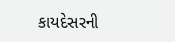કાયદેસરની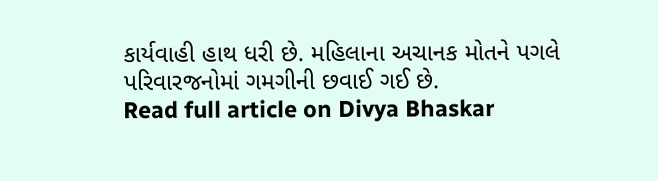કાર્યવાહી હાથ ધરી છે. મહિલાના અચાનક મોતને પગલે પરિવારજનોમાં ગમગીની છવાઈ ગઈ છે.
Read full article on Divya Bhaskar